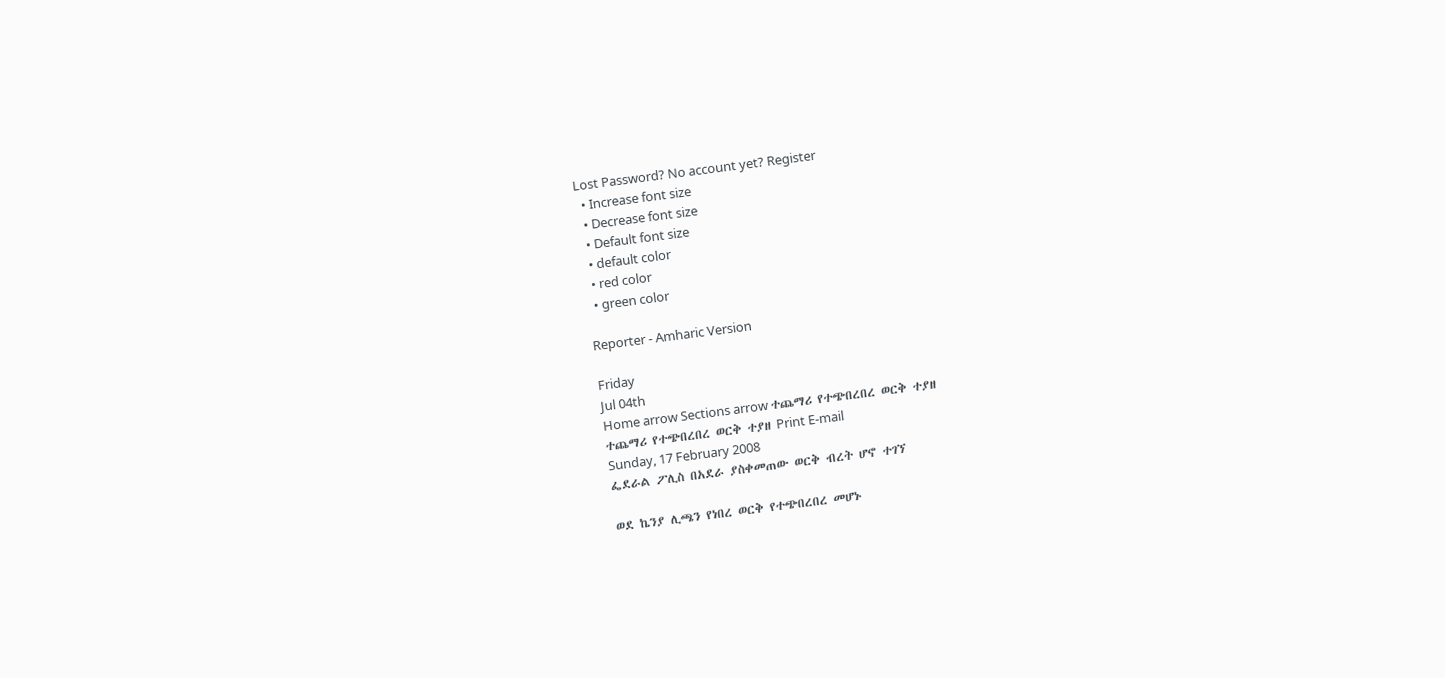Lost Password? No account yet? Register
  • Increase font size
  • Decrease font size
  • Default font size
  • default color
  • red color
  • green color

Reporter - Amharic Version

Friday
Jul 04th
Home arrow Sections arrow ተጨማሪ የተጭበረበረ ወርቅ ተያዘ
ተጨማሪ የተጭበረበረ ወርቅ ተያዘ Print E-mail
Sunday, 17 February 2008
ፌደራል ፖሊስ በአደራ ያስቀመጠው ወርቅ ብረት ሆኖ ተገኘ

ወደ ኬንያ ሊጫን የነበረ ወርቅ የተጭበረበረ መሆኑ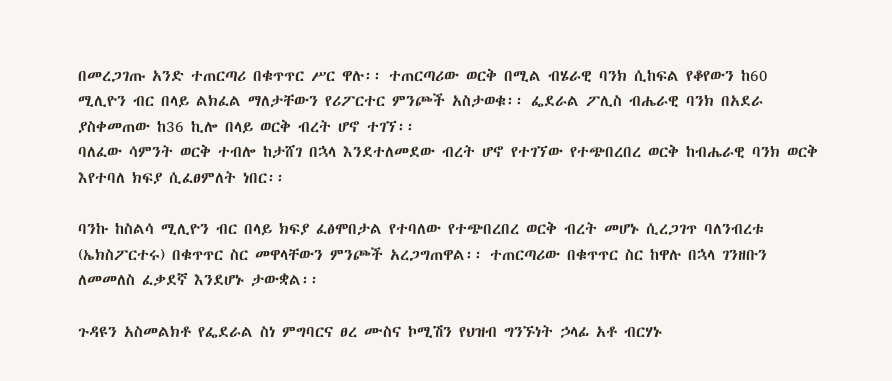በመረጋገጡ አንድ ተጠርጣሪ በቁጥጥር ሥር ዋሉ፡፡ ተጠርጣሪው ወርቅ በሚል ብሄራዊ ባንክ ሲከፍል የቆየውን ከ60 ሚሊዮን ብር በላይ ልክፈል ማለታቸውን የሪፖርተር ምንጮች አስታወቁ፡፡ ፌደራል ፖሊስ ብሔራዊ ባንክ በአደራ ያስቀመጠው ከ36 ኪሎ በላይ ወርቅ ብረት ሆኖ ተገኘ፡፡
ባለፈው ሳምንት ወርቅ ተብሎ ከታሸገ በኋላ እንደተለመደው ብረት ሆኖ የተገኘው የተጭበረበረ ወርቅ ከብሔራዊ ባንክ ወርቅ እየተባለ ክፍያ ሲፈፀምለት ነበር፡፡

ባንኩ ከስልሳ ሚሊዮን ብር በላይ ክፍያ ፈፅሞበታል የተባለው የተጭበረበረ ወርቅ ብረት መሆኑ ሲረጋገጥ ባለንብረቱ (ኤክስፖርተሩ) በቁጥጥር ስር መዋላቸውን ምንጮች አረጋግጠዋል፡፡ ተጠርጣሪው በቁጥጥር ስር ከዋሉ በኋላ ገንዘቡን ለመመለስ ፈቃደኛ እንደሆኑ ታውቋል፡፡

ጉዳዩን አስመልክቶ የፌደራል ስነ ምግባርና ፀረ ሙስና ኮሚሽን የህዝብ ግንኙነት ኃላፊ አቶ ብርሃኑ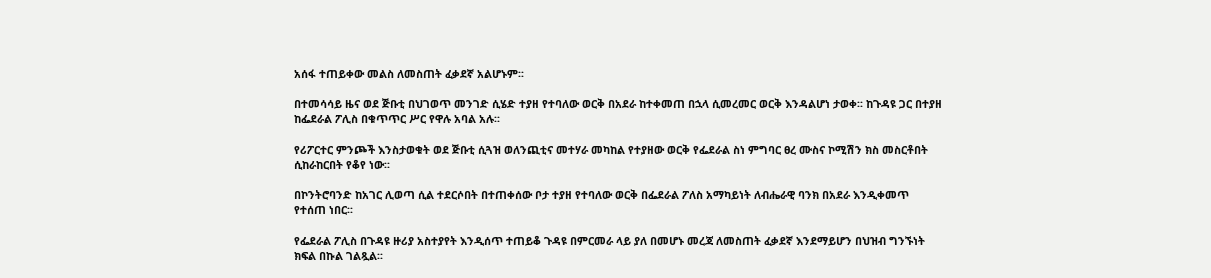አሰፋ ተጠይቀው መልስ ለመስጠት ፈቃደኛ አልሆኑም፡፡

በተመሳሳይ ዜና ወደ ጅቡቲ በህገወጥ መንገድ ሲሄድ ተያዘ የተባለው ወርቅ በአደራ ከተቀመጠ በኋላ ሲመረመር ወርቅ እንዳልሆነ ታወቀ፡፡ ከጉዳዩ ጋር በተያዘ ከፌደራል ፖሊስ በቁጥጥር ሥር የዋሉ አባል አሉ፡፡

የሪፖርተር ምንጮች እንስታወቁት ወደ ጅቡቲ ሲጓዝ ወለንጪቲና መተሃራ መካከል የተያዘው ወርቅ የፌደራል ስነ ምግባር ፀረ ሙስና ኮሚሽን ክስ መስርቶበት ሲከራከርበት የቆየ ነው፡፡

በኮንትሮባንድ ከአገር ሊወጣ ሲል ተደርሶበት በተጠቀሰው ቦታ ተያዘ የተባለው ወርቅ በፌደራል ፖለስ አማካይነት ለብሔራዊ ባንክ በአደራ እንዲቀመጥ የተሰጠ ነበር፡፡

የፌደራል ፖሊስ በጉዳዩ ዙሪያ አስተያየት እንዲሰጥ ተጠይቆ ጉዳዩ በምርመራ ላይ ያለ በመሆኑ መረጃ ለመስጠት ፈቃደኛ እንደማይሆን በህዝብ ግንኙነት ክፍል በኩል ገልጿል፡፡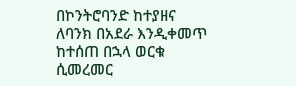በኮንትሮባንድ ከተያዘና ለባንክ በአደራ እንዲቀመጥ ከተሰጠ በኋላ ወርቁ ሲመረመር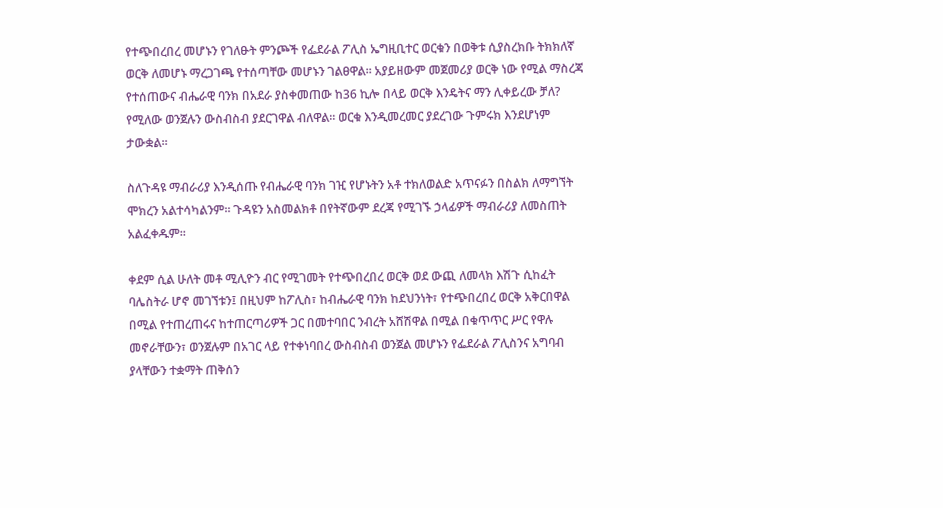የተጭበረበረ መሆኑን የገለፁት ምንጮች የፌደራል ፖሊስ ኤግዚቢተር ወርቁን በወቅቱ ሲያስረክቡ ትክክለኛ ወርቅ ለመሆኑ ማረጋገጫ የተሰጣቸው መሆኑን ገልፀዋል፡፡ አያይዘውም መጀመሪያ ወርቅ ነው የሚል ማስረጃ የተሰጠውና ብሔራዊ ባንክ በአደራ ያስቀመጠው ከ36 ኪሎ በላይ ወርቅ እንዴትና ማን ሊቀይረው ቻለ? የሚለው ወንጀሉን ውስብስብ ያደርገዋል ብለዋል፡፡ ወርቁ እንዲመረመር ያደረገው ጉምሩክ እንደሆነም ታውቋል፡፡

ስለጉዳዩ ማብራሪያ እንዲሰጡ የብሔራዊ ባንክ ገዢ የሆኑትን አቶ ተክለወልድ አጥናፉን በስልክ ለማግኘት ሞክረን አልተሳካልንም፡፡ ጉዳዩን አስመልክቶ በየትኛውም ደረጃ የሚገኙ ኃላፊዎች ማብራሪያ ለመስጠት አልፈቀዱም፡፡

ቀደም ሲል ሁለት መቶ ሚሊዮን ብር የሚገመት የተጭበረበረ ወርቅ ወደ ውጪ ለመላክ እሽጉ ሲከፈት ባሌስትራ ሆኖ መገኘቱን፤ በዚህም ከፖሊስ፣ ከብሔራዊ ባንክ ከደህንነት፣ የተጭበረበረ ወርቅ አቅርበዋል በሚል የተጠረጠሩና ከተጠርጣሪዎች ጋር በመተባበር ንብረት አሸሽዋል በሚል በቁጥጥር ሥር የዋሉ መኖራቸውን፣ ወንጀሉም በአገር ላይ የተቀነባበረ ውስብስብ ወንጀል መሆኑን የፌደራል ፖሊስንና አግባብ ያላቸውን ተቋማት ጠቅሰን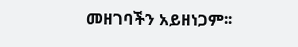መዘገባችን አይዘነጋም፡፡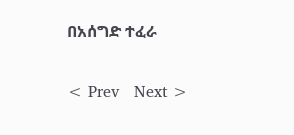በአሰግድ ተፈራ

< Prev   Next >